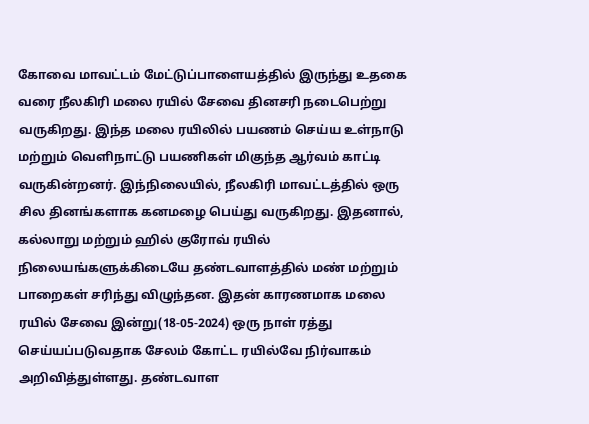கோவை மாவட்டம் மேட்டுப்பாளையத்தில் இருந்து உதகை வரை நீலகிரி மலை ரயில் சேவை தினசரி நடைபெற்று வருகிறது. இந்த மலை ரயிலில் பயணம் செய்ய உள்நாடு மற்றும் வெளிநாட்டு பயணிகள் மிகுந்த ஆர்வம் காட்டி வருகின்றனர். இந்நிலையில், நீலகிரி மாவட்டத்தில் ஒரு சில தினங்களாக கனமழை பெய்து வருகிறது. இதனால், கல்லாறு மற்றும் ஹில் குரோவ் ரயில் நிலையங்களுக்கிடையே தண்டவாளத்தில் மண் மற்றும் பாறைகள் சரிந்து விழுந்தன. இதன் காரணமாக மலை ரயில் சேவை இன்று(18-05-2024) ஒரு நாள் ரத்து செய்யப்படுவதாக சேலம் கோட்ட ரயில்வே நிர்வாகம் அறிவித்துள்ளது. தண்டவாள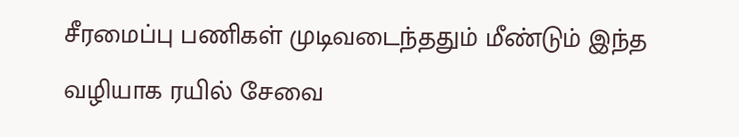சீரமைப்பு பணிகள் முடிவடைந்ததும் மீண்டும் இந்த வழியாக ரயில் சேவை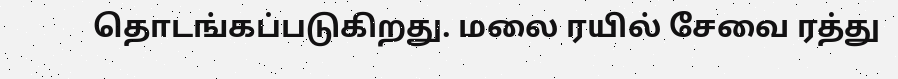தொடங்கப்படுகிறது. மலை ரயில் சேவை ரத்து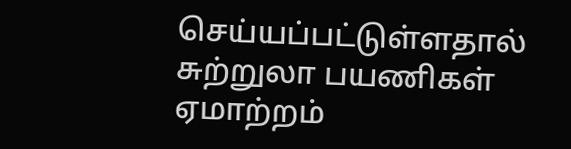செய்யப்பட்டுள்ளதால் சுற்றுலா பயணிகள் ஏமாற்றம்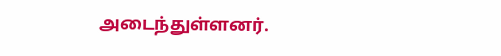அடைந்துள்ளனர்.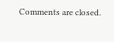Comments are closed.